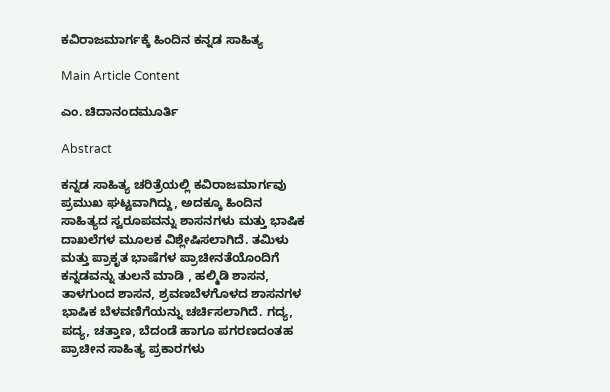ಕವಿರಾಜಮಾರ್ಗಕ್ಕೆ ಹಿಂದಿನ ಕನ್ನಡ ಸಾಹಿತ್ಯ

Main Article Content

ಎಂ. ಚಿದಾನಂದಮೂರ್ತಿ

Abstract

ಕನ್ನಡ ಸಾಹಿತ್ಯ ಚರಿತ್ರೆಯಲ್ಲಿ ಕವಿರಾಜಮಾರ್ಗವು ಪ್ರಮುಖ ಘಟ್ಟವಾಗಿದ್ದು, ಅದಕ್ಕೂ ಹಿಂದಿನ ಸಾಹಿತ್ಯದ ಸ್ವರೂಪವನ್ನು ಶಾಸನಗಳು ಮತ್ತು ಭಾಷಿಕ ದಾಖಲೆಗಳ ಮೂಲಕ ವಿಶ್ಲೇಷಿಸಲಾಗಿದೆ. ತಮಿಳು ಮತ್ತು ಪ್ರಾಕೃತ ಭಾಷೆಗಳ ಪ್ರಾಚೀನತೆಯೊಂದಿಗೆ ಕನ್ನಡವನ್ನು ತುಲನೆ ಮಾಡಿ , ಹಲ್ಮಿಡಿ ಶಾಸನ, ತಾಳಗುಂದ ಶಾಸನ, ಶ್ರವಣಬೆಳಗೊಳದ ಶಾಸನಗಳ ಭಾಷಿಕ ಬೆಳವಣಿಗೆಯನ್ನು ಚರ್ಚಿಸಲಾಗಿದೆ. ಗದ್ಯ, ಪದ್ಯ, ಚತ್ತಾಣ, ಬೆದಂಡೆ ಹಾಗೂ ಪಗರಣದಂತಹ ಪ್ರಾಚೀನ ಸಾಹಿತ್ಯ ಪ್ರಕಾರಗಳು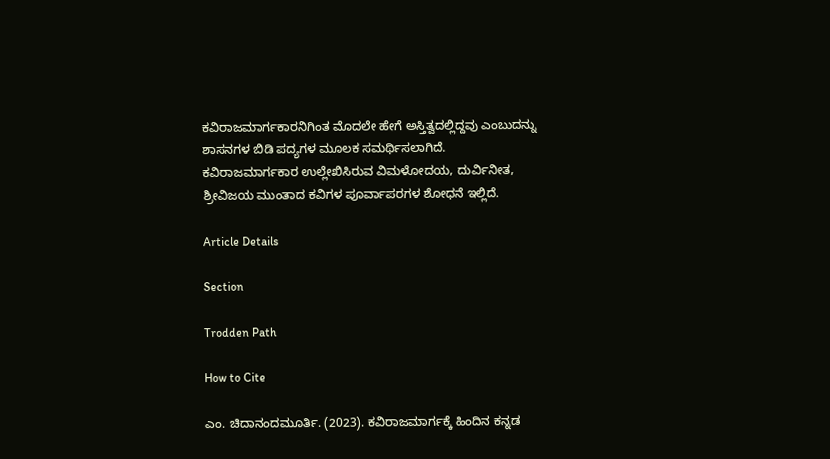ಕವಿರಾಜಮಾರ್ಗಕಾರನಿಗಿಂತ ಮೊದಲೇ ಹೇಗೆ ಅಸ್ತಿತ್ವದಲ್ಲಿದ್ದವು ಎಂಬುದನ್ನು ಶಾಸನಗಳ ಬಿಡಿ ಪದ್ಯಗಳ ಮೂಲಕ ಸಮರ್ಥಿಸಲಾಗಿದೆ. ಕವಿರಾಜಮಾರ್ಗಕಾರ ಉಲ್ಲೇಖಿಸಿರುವ ವಿಮಳೋದಯ, ದುರ್ವಿನೀತ, ಶ್ರೀವಿಜಯ ಮುಂತಾದ ಕವಿಗಳ ಪೂರ್ವಾಪರಗಳ ಶೋಧನೆ ಇಲ್ಲಿದೆ.

Article Details

Section

Trodden Path

How to Cite

ಎಂ. ಚಿದಾನಂದಮೂರ್ತಿ. (2023). ಕವಿರಾಜಮಾರ್ಗಕ್ಕೆ ಹಿಂದಿನ ಕನ್ನಡ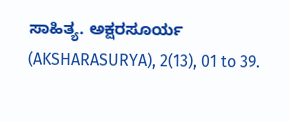ಸಾಹಿತ್ಯ. ಅಕ್ಷರಸೂರ್ಯ (AKSHARASURYA), 2(13), 01 to 39.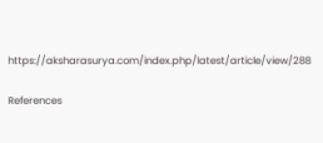https://aksharasurya.com/index.php/latest/article/view/288

References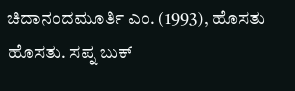ಚಿದಾನಂದಮೂರ್ತಿ ಎಂ. (1993), ಹೊಸತು ಹೊಸತು. ಸಪ್ನ ಬುಕ್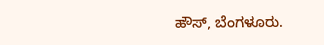ಹೌಸ್, ಬೆಂಗಳೂರು.